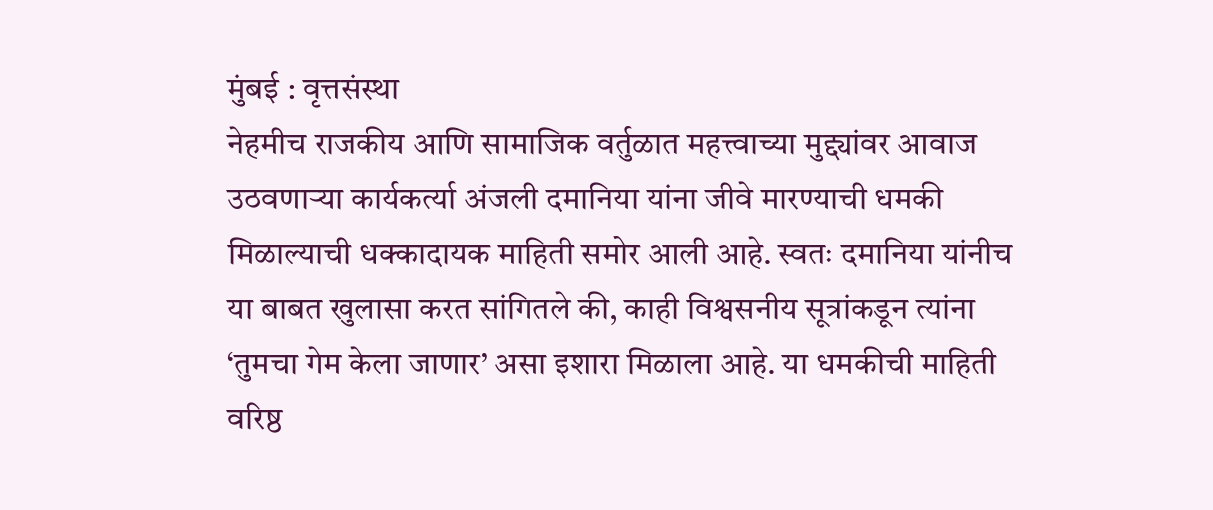मुंबई : वृत्तसंस्था
नेहमीच राजकीय आणि सामाजिक वर्तुळात महत्त्वाच्या मुद्द्यांवर आवाज उठवणाऱ्या कार्यकर्त्या अंजली दमानिया यांना जीवे मारण्याची धमकी मिळाल्याची धक्कादायक माहिती समोर आली आहे. स्वतः दमानिया यांनीच या बाबत खुलासा करत सांगितले की, काही विश्वसनीय सूत्रांकडून त्यांना ‘तुमचा गेम केला जाणार’ असा इशारा मिळाला आहे. या धमकीची माहिती वरिष्ठ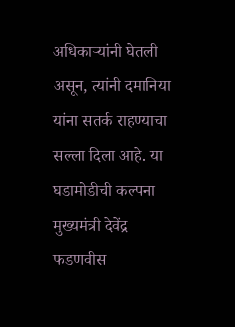अधिकाऱ्यांनी घेतली असून, त्यांनी दमानिया यांना सतर्क राहण्याचा सल्ला दिला आहे. या घडामोडीची कल्पना मुख्यमंत्री देवेंद्र फडणवीस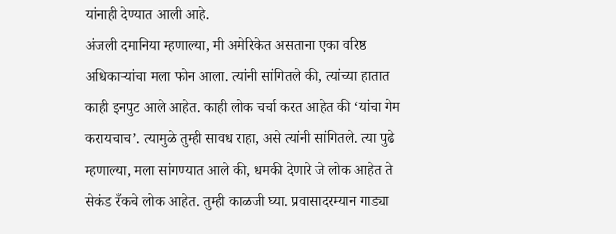यांनाही देण्यात आली आहे.
अंजली दमानिया म्हणाल्या, मी अमेरिकेत असताना एका वरिष्ठ अधिकाऱ्यांचा मला फोन आला. त्यांनी सांगितले की, त्यांच्या हातात काही इनपुट आले आहेत. काही लोक चर्चा करत आहेत की ‘यांचा गेम करायचाच’. त्यामुळे तुम्ही सावध राहा, असे त्यांनी सांगितले. त्या पुढे म्हणाल्या, मला सांगण्यात आले की, धमकी देणारे जे लोक आहेत ते सेकंड रँकचे लोक आहेत. तुम्ही काळजी घ्या. प्रवासादरम्यान गाड्या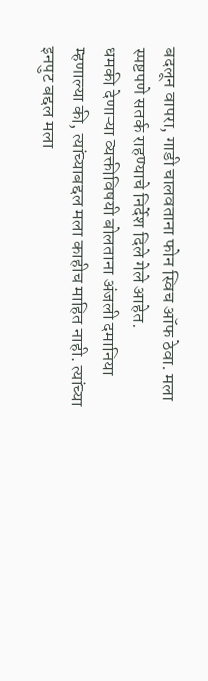बदलून वापरा, गाडी चालवताना फोन स्विच ऑफ ठेवा. मला स्पष्टपणे सतर्क राहण्याचे निर्देश दिले गेले आहेत.
धमकी देणाऱ्या व्यक्तीविषयी बोलताना अंजली दमानिया म्हणाल्या की, त्यांच्याबद्दल मला काहीच माहित नाही. त्यांच्या इनपुट बद्दल मला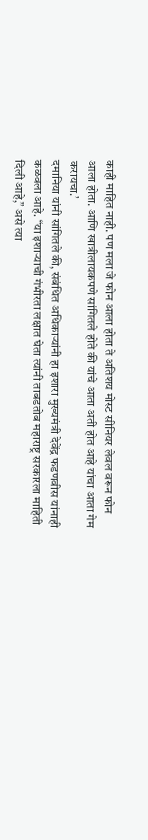काही माहित नाही. पण मला जे फोन आला होता ते अतिशय मोस्ट सीनियर लेवल वरून फोन आला होता. आणि खात्रीलायकपणे सांगितले होते की यांचे आता अती होत आहे यांचा आता गेम करायचा.’
दमानिया यांनी सांगितले की, संबंधित अधिकाऱ्यांनी हा इशारा मुख्यमंत्री देवेंद्र फडणवीस यांनाही कळवला आहे. “या इशाऱ्याची गंभीरता लक्षात घेता त्यांनी ताबडतोब महाराष्ट्र सरकारला माहिती दिली आहे,” असे त्या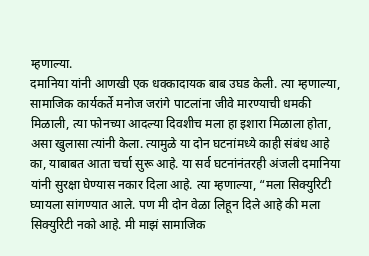म्हणाल्या.
दमानिया यांनी आणखी एक धक्कादायक बाब उघड केली. त्या म्हणाल्या, सामाजिक कार्यकर्ते मनोज जरांगे पाटलांना जीवे मारण्याची धमकी मिळाली, त्या फोनच्या आदल्या दिवशीच मला हा इशारा मिळाला होता, असा खुलासा त्यांनी केला. त्यामुळे या दोन घटनांमध्ये काही संबंध आहे का, याबाबत आता चर्चा सुरू आहे. या सर्व घटनांनंतरही अंजली दमानिया यांनी सुरक्षा घेण्यास नकार दिला आहे. त्या म्हणाल्या, “मला सिक्युरिटी घ्यायला सांगण्यात आले. पण मी दोन वेळा लिहून दिले आहे की मला सिक्युरिटी नको आहे. मी माझं सामाजिक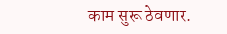काम सुरू ठेवणार.